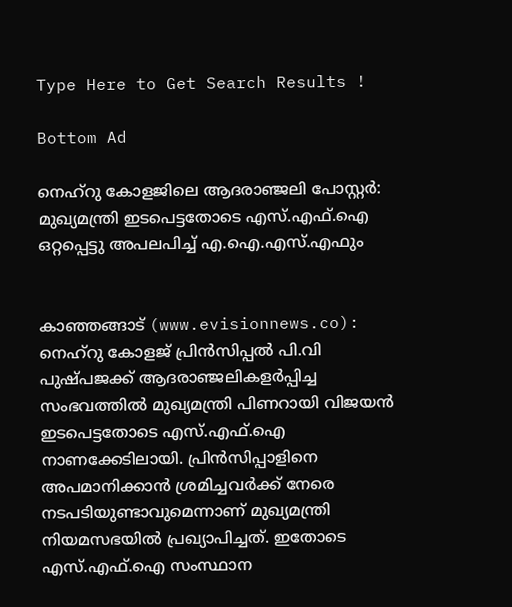Type Here to Get Search Results !

Bottom Ad

നെഹ്‌റു കോളജിലെ ആദരാഞ്ജലി പോസ്റ്റര്‍: മുഖ്യമന്ത്രി ഇടപെട്ടതോടെ എസ്.എഫ്.ഐ ഒറ്റപ്പെട്ടു അപലപിച്ച് എ.ഐ.എസ്.എഫും


കാഞ്ഞങ്ങാട് (www.evisionnews.co): നെഹ്റു കോളജ് പ്രിന്‍സിപ്പല്‍ പി.വി പുഷ്പജക്ക് ആദരാഞ്ജലികളര്‍പ്പിച്ച സംഭവത്തില്‍ മുഖ്യമന്ത്രി പിണറായി വിജയന്‍ ഇടപെട്ടതോടെ എസ്.എഫ്.ഐ നാണക്കേടിലായി. പ്രിന്‍സിപ്പാളിനെ അപമാനിക്കാന്‍ ശ്രമിച്ചവര്‍ക്ക് നേരെ നടപടിയുണ്ടാവുമെന്നാണ് മുഖ്യമന്ത്രി നിയമസഭയില്‍ പ്രഖ്യാപിച്ചത്. ഇതോടെ എസ്.എഫ്.ഐ സംസ്ഥാന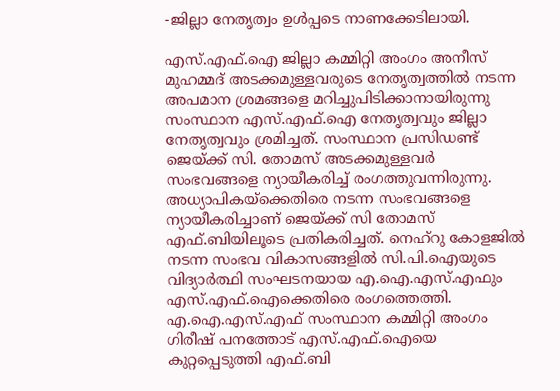-ജില്ലാ നേതൃത്വം ഉള്‍പ്പടെ നാണക്കേടിലായി.

എസ്.എഫ്.ഐ ജില്ലാ കമ്മിറ്റി അംഗം അനീസ് മുഹമ്മദ് അടക്കമുള്ളവരുടെ നേതൃത്വത്തില്‍ നടന്ന അപമാന ശ്രമങ്ങളെ മറിച്ചുപിടിക്കാനായിരുന്നു സംസ്ഥാന എസ്.എഫ്.ഐ നേതൃത്വവും ജില്ലാ നേതൃത്വവും ശ്രമിച്ചത്. സംസ്ഥാന പ്രസിഡണ്ട് ജെയ്ക്ക് സി. തോമസ് അടക്കമുള്ളവര്‍ സംഭവങ്ങളെ ന്യായീകരിച്ച് രംഗത്തുവന്നിരുന്നു. അധ്യാപികയ്‌ക്കെതിരെ നടന്ന സംഭവങ്ങളെ ന്യായീകരിച്ചാണ് ജെയ്ക്ക് സി തോമസ് എഫ്.ബിയിലൂടെ പ്രതികരിച്ചത്. നെഹ്റു കോളജില്‍ നടന്ന സംഭവ വികാസങ്ങളില്‍ സി.പി.ഐയുടെ വിദ്യാര്‍ത്ഥി സംഘടനയായ എ.ഐ.എസ്.എഫും എസ്.എഫ്.ഐക്കെതിരെ രംഗത്തെത്തി. എ.ഐ.എസ്.എഫ് സംസ്ഥാന കമ്മിറ്റി അംഗം ഗിരീഷ് പനത്തോട് എസ്.എഫ്.ഐയെ കുറ്റപ്പെടുത്തി എഫ്.ബി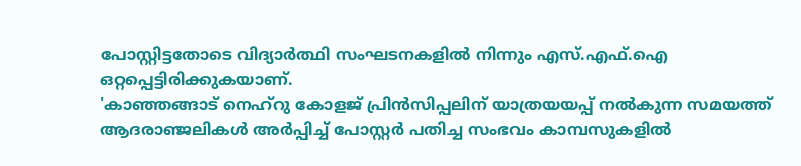പോസ്റ്റിട്ടതോടെ വിദ്യാര്‍ത്ഥി സംഘടനകളില്‍ നിന്നും എസ്.എഫ്.ഐ ഒറ്റപ്പെട്ടിരിക്കുകയാണ്.
'കാഞ്ഞങ്ങാട് നെഹ്റു കോളജ് പ്രിന്‍സിപ്പലിന് യാത്രയയപ്പ് നല്‍കുന്ന സമയത്ത് ആദരാഞ്ജലികള്‍ അര്‍പ്പിച്ച് പോസ്റ്റര്‍ പതിച്ച സംഭവം കാമ്പസുകളില്‍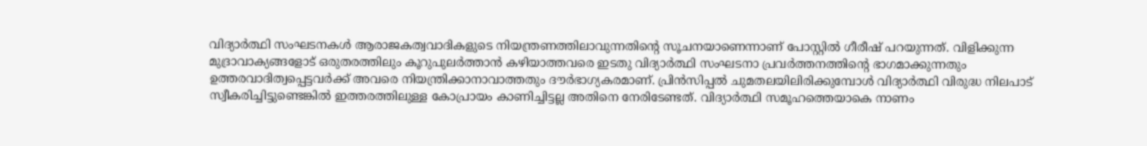വിദ്യാര്‍ത്ഥി സംഘടനകള്‍ ആരാജകത്വവാദികളുടെ നിയന്ത്രണത്തിലാവുന്നതിന്റെ സൂചനയാണെന്നാണ് പോസ്റ്റില്‍ ഗീരീഷ് പറയുന്നത്. വിളിക്കുന്ന മുദ്രാവാക്യങ്ങളോട് ഒരുതരത്തിലും കൂറുപുലര്‍ത്താന്‍ കഴിയാത്തവരെ ഇടതു വിദ്യാര്‍ത്ഥി സംഘടനാ പ്രവര്‍ത്തനത്തിന്റെ ഭാഗമാക്കുന്നതും ഉത്തരവാദിത്വപ്പെട്ടവര്‍ക്ക് അവരെ നിയന്ത്രിക്കാനാവാത്തതും ദൗര്‍ഭാഗ്യകരമാണ്. പ്രിന്‍സിപ്പല്‍ ചുമതലയിലിരിക്കുമ്പോള്‍ വിദ്യാര്‍ത്ഥി വിരുദ്ധ നിലപാട് സ്വീകരിച്ചിട്ടുണ്ടെങ്കില്‍ ഇത്തരത്തിലുള്ള കോപ്രായം കാണിച്ചിട്ടല്ല അതിനെ നേരിടേണ്ടത്. വിദ്യാര്‍ത്ഥി സമൂഹത്തെയാകെ നാണം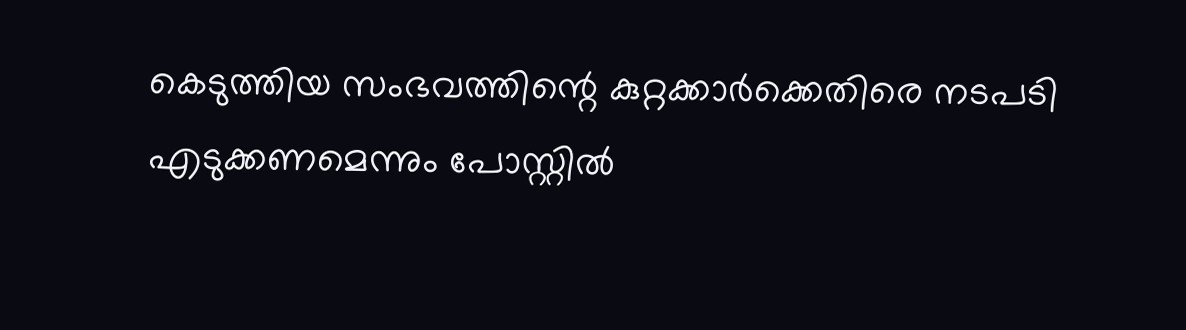കെടുത്തിയ സംഭവത്തിന്റെ കുറ്റക്കാര്‍ക്കെതിരെ നടപടി എടുക്കണമെന്നും പോസ്റ്റില്‍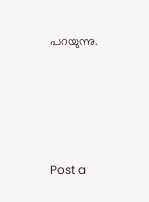പറയുന്നു.




Post a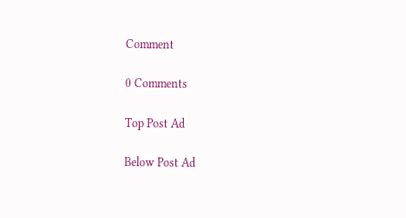Comment

0 Comments

Top Post Ad

Below Post Ad